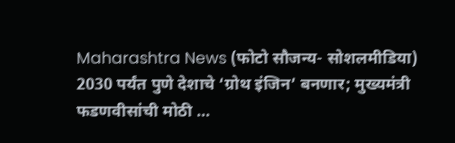Maharashtra News (फोटो सौजन्य- सोशलमीडिया)
2030 पर्यंत पुणे देशाचे ‘ग्रोथ इंजिन’ बनणार; मुख्यमंत्री फडणवीसांची मोठी …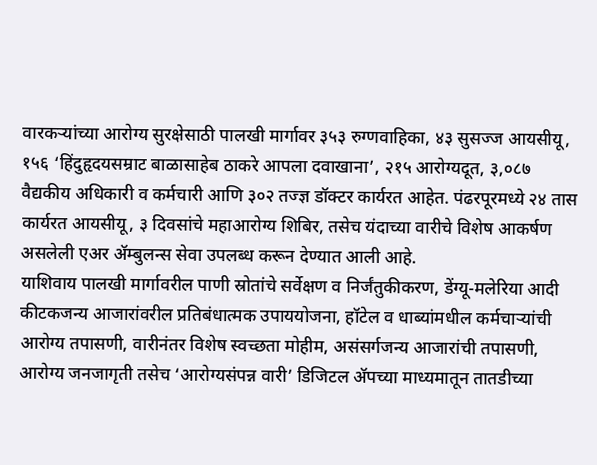वारकऱ्यांच्या आरोग्य सुरक्षेसाठी पालखी मार्गावर ३५३ रुग्णवाहिका, ४३ सुसज्ज आयसीयू, १५६ ‘हिंदुहृदयसम्राट बाळासाहेब ठाकरे आपला दवाखाना’, २१५ आरोग्यदूत, ३,०८७ वैद्यकीय अधिकारी व कर्मचारी आणि ३०२ तज्ज्ञ डॉक्टर कार्यरत आहेत. पंढरपूरमध्ये २४ तास कार्यरत आयसीयू, ३ दिवसांचे महाआरोग्य शिबिर, तसेच यंदाच्या वारीचे विशेष आकर्षण असलेली एअर ॲम्बुलन्स सेवा उपलब्ध करून देण्यात आली आहे.
याशिवाय पालखी मार्गावरील पाणी स्रोतांचे सर्वेक्षण व निर्जंतुकीकरण, डेंग्यू-मलेरिया आदी कीटकजन्य आजारांवरील प्रतिबंधात्मक उपाययोजना, हॉटेल व धाब्यांमधील कर्मचाऱ्यांची आरोग्य तपासणी, वारीनंतर विशेष स्वच्छता मोहीम, असंसर्गजन्य आजारांची तपासणी, आरोग्य जनजागृती तसेच ‘आरोग्यसंपन्न वारी’ डिजिटल ॲपच्या माध्यमातून तातडीच्या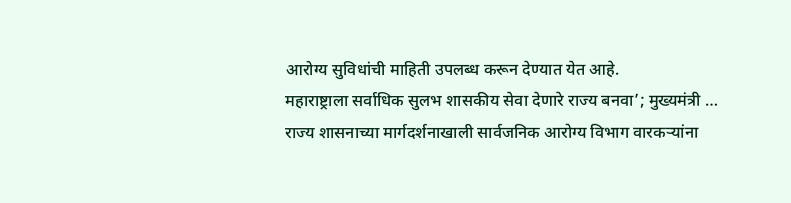आरोग्य सुविधांची माहिती उपलब्ध करून देण्यात येत आहे.
महाराष्ट्राला सर्वाधिक सुलभ शासकीय सेवा देणारे राज्य बनवा’; मुख्यमंत्री …
राज्य शासनाच्या मार्गदर्शनाखाली सार्वजनिक आरोग्य विभाग वारकऱ्यांना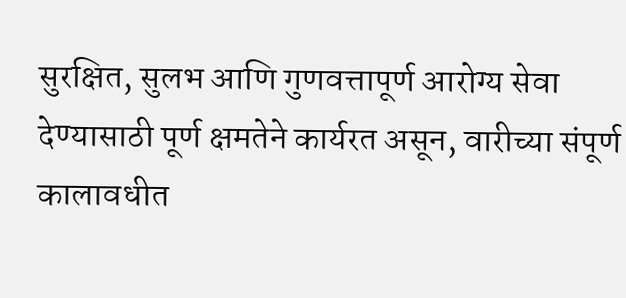सुरक्षित, सुलभ आणि गुणवत्तापूर्ण आरोग्य सेवा देण्यासाठी पूर्ण क्षमतेने कार्यरत असून, वारीच्या संपूर्ण कालावधीत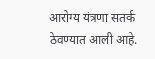आरोग्य यंत्रणा सतर्क ठेवण्यात आली आहे.